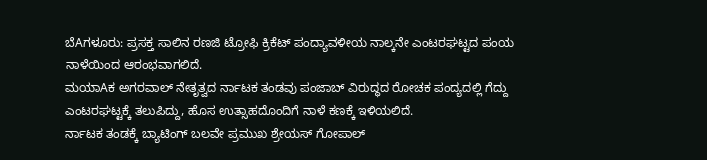ಬೆAಗಳೂರು: ಪ್ರಸಕ್ತ ಸಾಲಿನ ರಣಜಿ ಟ್ರೋಫಿ ಕ್ರಿಕೆಟ್ ಪಂದ್ಯಾವಳೀಯ ನಾಲ್ಕನೇ ಎಂಟರಘಟ್ಟದ ಪಂಯ ನಾಳೆಯಿಂದ ಆರಂಭವಾಗಲಿದೆ.
ಮಯಾAಕ ಅಗರವಾಲ್ ನೇತೃತ್ವದ ರ್ನಾಟಕ ತಂಡವು ಪಂಜಾಬ್ ವಿರುದ್ಧದ ರೋಚಕ ಪಂದ್ಯದಲ್ಲಿ ಗೆದ್ದು ಎಂಟರಘಟ್ಟಕ್ಕೆ ತಲುಪಿದ್ದು, ಹೊಸ ಉತ್ಸಾಹದೊಂದಿಗೆ ನಾಳೆ ಕಣಕ್ಕೆ ಇಳಿಯಲಿದೆ.
ರ್ನಾಟಕ ತಂಡಕ್ಕೆ ಬ್ಯಾಟಿಂಗ್ ಬಲವೇ ಪ್ರಮುಖ ಶ್ರೇಯಸ್ ಗೋಪಾಲ್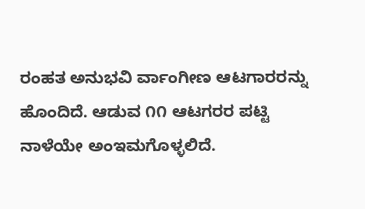ರಂಹತ ಅನುಭವಿ ರ್ವಾಂಗೀಣ ಆಟಗಾರರನ್ನು ಹೊಂದಿದೆ. ಆಡುವ ೧೧ ಆಟಗರರ ಪಟ್ಟಿ ನಾಳೆಯೇ ಅಂಇಮಗೊಳ್ಳಲಿದೆ.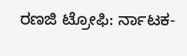ರಣಜಿ ಟ್ರೋಫಿ: ರ್ನಾಟಕ-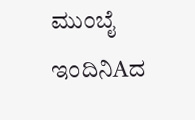ಮುಂಬೈ ಇಂದಿನಿAದ